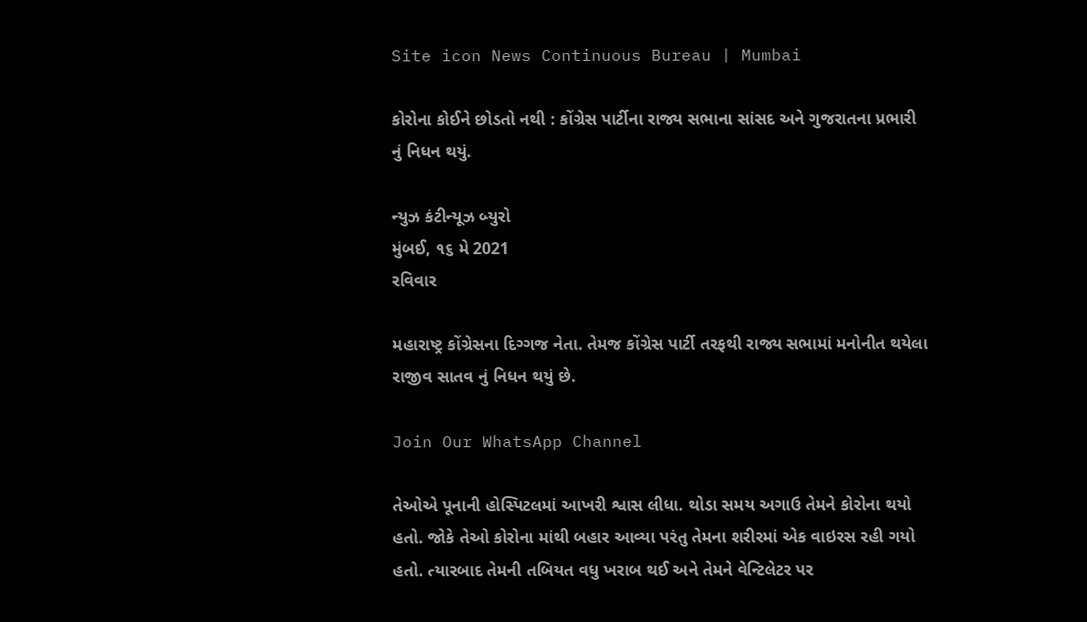Site icon News Continuous Bureau | Mumbai

કોરોના કોઈને છોડતો નથી : કોંગ્રેસ પાર્ટીના રાજ્ય સભાના સાંસદ અને ગુજરાતના પ્રભારી નું નિધન થયું.

ન્યુઝ કંટીન્યૂઝ બ્યુરો
મુંબઈ, ૧૬ મે 2021
રવિવાર

મહારાષ્ટ્ર કોંગ્રેસના દિગ્ગજ નેતા. તેમજ કોંગ્રેસ પાર્ટી તરફથી રાજ્ય સભામાં મનોનીત થયેલા રાજીવ સાતવ નું નિધન થયું છે.

Join Our WhatsApp Channel

તેઓએ પૂનાની હોસ્પિટલમાં આખરી શ્વાસ લીધા. થોડા સમય અગાઉ તેમને કોરોના થયો હતો. જોકે તેઓ કોરોના માંથી બહાર આવ્યા પરંતુ તેમના શરીરમાં એક વાઇરસ રહી ગયો હતો. ત્યારબાદ તેમની તબિયત વધુ ખરાબ થઈ અને તેમને વેન્ટિલેટર પર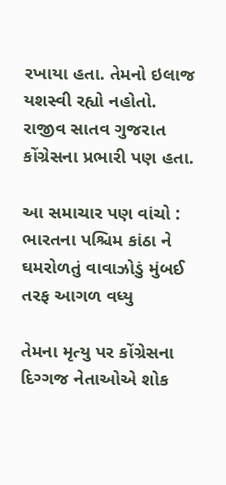રખાયા હતા. તેમનો ઇલાજ યશસ્વી રહ્યો નહોતો.
રાજીવ સાતવ ગુજરાત કોંગ્રેસના પ્રભારી પણ હતા.

આ સમાચાર પણ વાંચો : ભારતના પશ્ચિમ કાંઠા ને ઘમરોળતું વાવાઝોડું મુંબઈ તરફ આગળ વધ્યુ

તેમના મૃત્યુ પર કોંગ્રેસના દિગ્ગજ નેતાઓએ શોક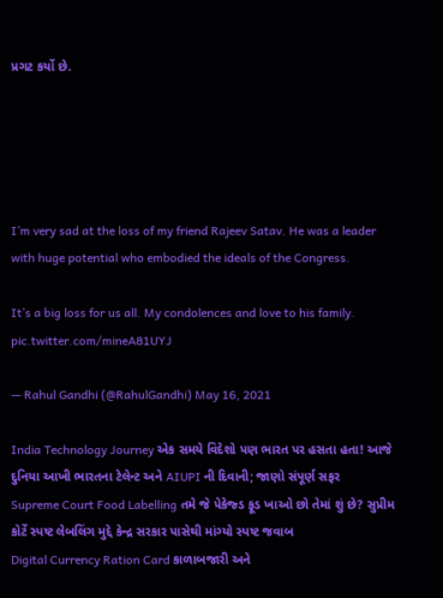પ્રગટ કર્યો છે.





I’m very sad at the loss of my friend Rajeev Satav. He was a leader with huge potential who embodied the ideals of the Congress.

It’s a big loss for us all. My condolences and love to his family. pic.twitter.com/mineA81UYJ

— Rahul Gandhi (@RahulGandhi) May 16, 2021

India Technology Journey એક સમયે વિદેશો પણ ભારત પર હસતા હતા! આજે દુનિયા આખી ભારતના ટેલેન્ટ અને AIUPI ની દિવાની; જાણો સંપૂર્ણ સફર
Supreme Court Food Labelling તમે જે પેકેજ્ડ ફૂડ ખાઓ છો તેમાં શું છે? સુપ્રીમ કોર્ટે સ્પષ્ટ લેબલિંગ મુદ્દે કેન્દ્ર સરકાર પાસેથી માંગ્યો સ્પષ્ટ જવાબ
Digital Currency Ration Card કાળાબજારી અને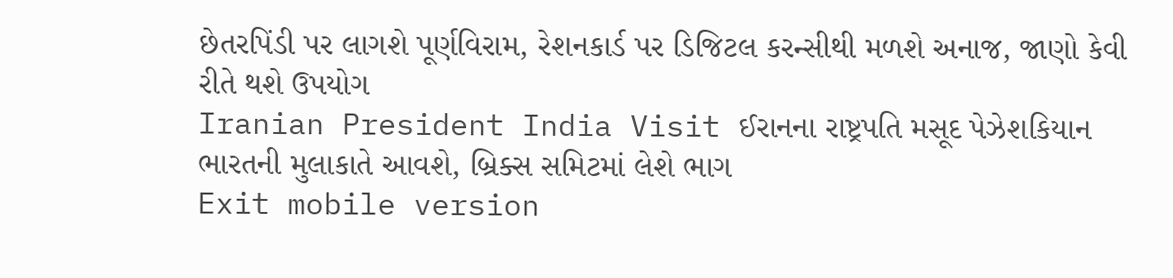છેતરપિંડી પર લાગશે પૂર્ણવિરામ, રેશનકાર્ડ પર ડિજિટલ કરન્સીથી મળશે અનાજ, જાણો કેવી રીતે થશે ઉપયોગ
Iranian President India Visit ઈરાનના રાષ્ટ્રપતિ મસૂદ પેઝેશકિયાન ભારતની મુલાકાતે આવશે, બ્રિક્સ સમિટમાં લેશે ભાગ
Exit mobile version